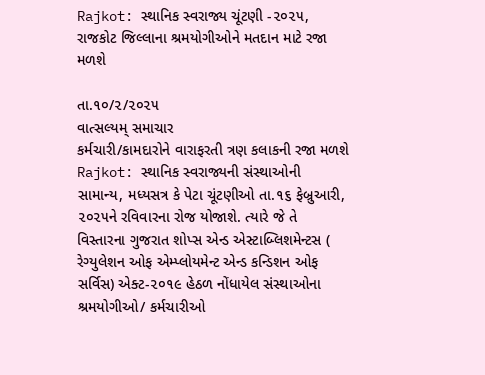Rajkot: સ્થાનિક સ્વરાજ્ય ચૂંટણી -૨૦૨૫, રાજકોટ જિલ્લાના શ્રમયોગીઓને મતદાન માટે રજા મળશે

તા.૧૦/૨/૨૦૨૫
વાત્સલ્યમ્ સમાચાર
કર્મચારી/કામદારોને વારાફરતી ત્રણ કલાકની રજા મળશે
Rajkot: સ્થાનિક સ્વરાજ્યની સંસ્થાઓની સામાન્ય, મધ્યસત્ર કે પેટા ચૂંટણીઓ તા.૧૬ ફેબ્રુઆરી, ૨૦૨૫ને રવિવારના રોજ યોજાશે. ત્યારે જે તે વિસ્તારના ગુજરાત શોપ્સ એન્ડ એસ્ટાબ્લિશમેન્ટસ ( રેગ્યુલેશન ઓફ એમ્પ્લોયમેન્ટ એન્ડ કન્ડિશન ઓફ સર્વિસ) એક્ટ-૨૦૧૯ હેઠળ નોંધાયેલ સંસ્થાઓના શ્રમયોગીઓ/ કર્મચારીઓ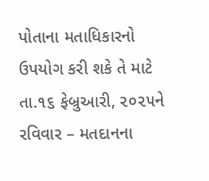પોતાના મતાધિકારનો ઉપયોગ કરી શકે તે માટે તા.૧૬ ફેબ્રુઆરી, ૨૦૨૫ને રવિવાર – મતદાનના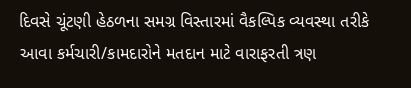દિવસે ચૂંટણી હેઠળના સમગ્ર વિસ્તારમાં વૈકલ્પિક વ્યવસ્થા તરીકે આવા કર્મચારી/કામદારોને મતદાન માટે વારાફરતી ત્રણ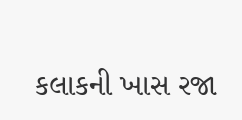કલાકની ખાસ રજા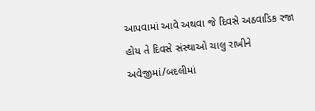આપવામાં આવે અથવા જે દિવસે અઠવાડિક રજા હોય તે દિવસે સંસ્થાઓ ચાલુ રાખીને અવેજીમાં/બદલીમાં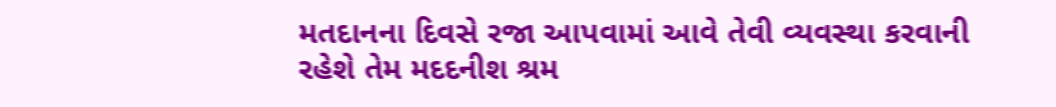મતદાનના દિવસે રજા આપવામાં આવે તેવી વ્યવસ્થા કરવાની રહેશે તેમ મદદનીશ શ્રમ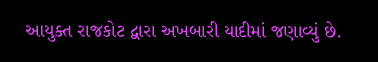આયુક્ત રાજકોટ દ્વારા અખબારી યાદીમાં જણાવ્યું છે.